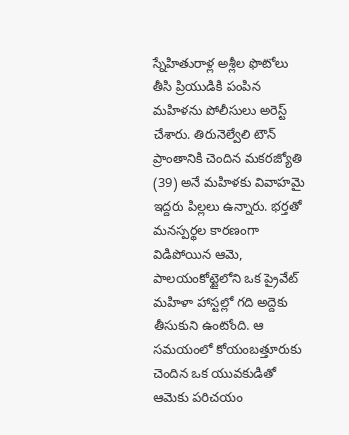స్నేహితురాళ్ల అశ్లీల ఫొటోలు తీసి ప్రియుడికి పంపిన మహిళను పోలీసులు అరెస్ట్ చేశారు. తిరునెల్వేలి టౌన్ ప్రాంతానికి చెందిన మకరజ్యోతి (39) అనే మహిళకు వివాహమై ఇద్దరు పిల్లలు ఉన్నారు. భర్తతో మనస్పర్థల కారణంగా విడిపోయిన ఆమె, పాలయంకోట్టైలోని ఒక ప్రైవేట్ మహిళా హాస్టల్లో గది అద్దెకు తీసుకుని ఉంటోంది. ఆ సమయంలో కోయంబత్తూరుకు చెందిన ఒక యువకుడితో ఆమెకు పరిచయం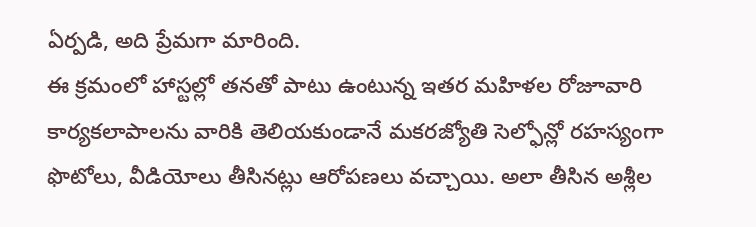ఏర్పడి, అది ప్రేమగా మారింది.
ఈ క్రమంలో హాస్టల్లో తనతో పాటు ఉంటున్న ఇతర మహిళల రోజూవారి కార్యకలాపాలను వారికి తెలియకుండానే మకరజ్యోతి సెల్ఫోన్లో రహస్యంగా ఫొటోలు, వీడియోలు తీసినట్లు ఆరోపణలు వచ్చాయి. అలా తీసిన అశ్లీల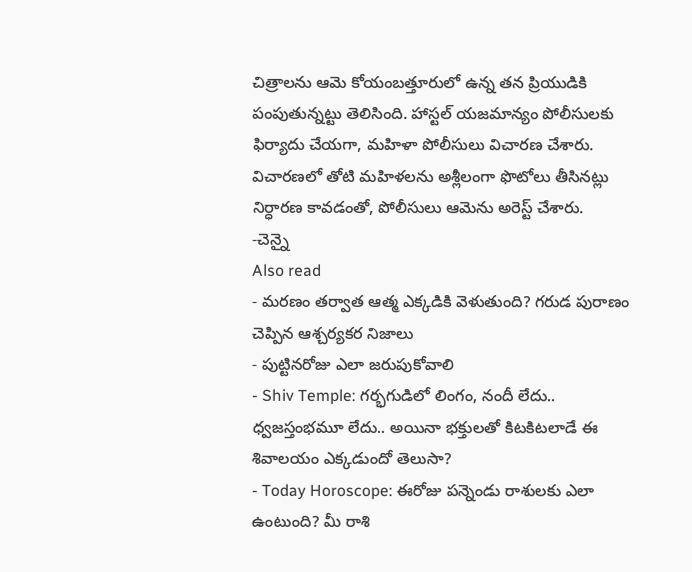చిత్రాలను ఆమె కోయంబత్తూరులో ఉన్న తన ప్రియుడికి పంపుతున్నట్టు తెలిసింది. హాస్టల్ యజమాన్యం పోలీసులకు ఫిర్యాదు చేయగా, మహిళా పోలీసులు విచారణ చేశారు. విచారణలో తోటి మహిళలను అశ్లీలంగా ఫొటోలు తీసినట్లు నిర్ధారణ కావడంతో, పోలీసులు ఆమెను అరెస్ట్ చేశారు.
-చెన్నై
Also read
- మరణం తర్వాత ఆత్మ ఎక్కడికి వెళుతుంది? గరుడ పురాణం చెప్పిన ఆశ్చర్యకర నిజాలు
- పుట్టినరోజు ఎలా జరుపుకోవాలి
- Shiv Temple: గర్భగుడిలో లింగం, నందీ లేదు.. ధ్వజస్తంభమూ లేదు.. అయినా భక్తులతో కిటకిటలాడే ఈ శివాలయం ఎక్కడుందో తెలుసా?
- Today Horoscope: ఈరోజు పన్నెండు రాశులకు ఎలా ఉంటుంది? మీ రాశి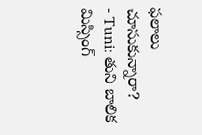ఫలాలు చూసుకున్నారా?
- Tuni: తుని బాలిక మిస్సింగ్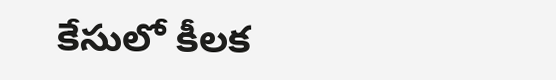కేసులో కీలక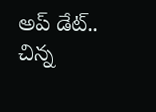అప్ డేట్.. చిన్న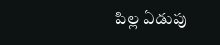పిల్ల ఏడుపు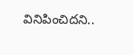వినిపించిదని..